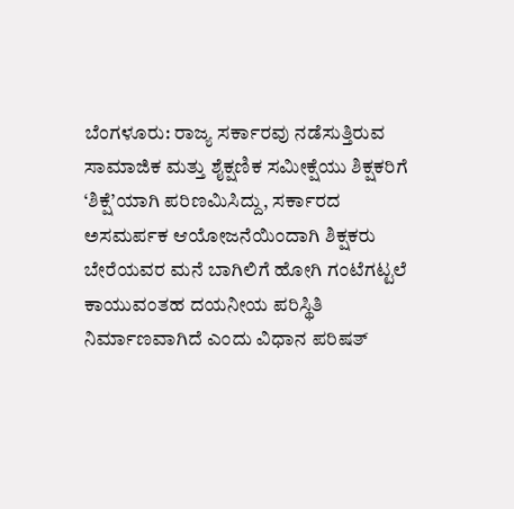ಬೆಂಗಳೂರು: ರಾಜ್ಯ ಸರ್ಕಾರವು ನಡೆಸುತ್ತಿರುವ ಸಾಮಾಜಿಕ ಮತ್ತು ಶೈಕ್ಷಣಿಕ ಸಮೀಕ್ಷೆಯು ಶಿಕ್ಷಕರಿಗೆ ‘ಶಿಕ್ಷೆ’ಯಾಗಿ ಪರಿಣಮಿಸಿದ್ದು, ಸರ್ಕಾರದ ಅಸಮರ್ಪಕ ಆಯೋಜನೆಯಿಂದಾಗಿ ಶಿಕ್ಷಕರು ಬೇರೆಯವರ ಮನೆ ಬಾಗಿಲಿಗೆ ಹೋಗಿ ಗಂಟೆಗಟ್ಟಲೆ ಕಾಯುವಂತಹ ದಯನೀಯ ಪರಿಸ್ಥಿತಿ ನಿರ್ಮಾಣವಾಗಿದೆ ಎಂದು ವಿಧಾನ ಪರಿಷತ್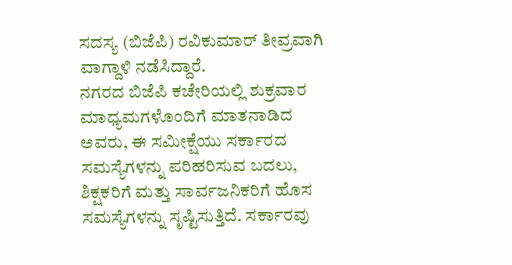ಸದಸ್ಯ (ಬಿಜೆಪಿ) ರವಿಕುಮಾರ್ ತೀವ್ರವಾಗಿ ವಾಗ್ದಾಳಿ ನಡೆಸಿದ್ದಾರೆ.
ನಗರದ ಬಿಜೆಪಿ ಕಚೇರಿಯಲ್ಲಿ ಶುಕ್ರವಾರ ಮಾಧ್ಯಮಗಳೊಂದಿಗೆ ಮಾತನಾಡಿದ ಅವರು, ಈ ಸಮೀಕ್ಷೆಯು ಸರ್ಕಾರದ ಸಮಸ್ಯೆಗಳನ್ನು ಪರಿಹರಿಸುವ ಬದಲು, ಶಿಕ್ಷಕರಿಗೆ ಮತ್ತು ಸಾರ್ವಜನಿಕರಿಗೆ ಹೊಸ ಸಮಸ್ಯೆಗಳನ್ನು ಸೃಷ್ಟಿಸುತ್ತಿದೆ. ಸರ್ಕಾರವು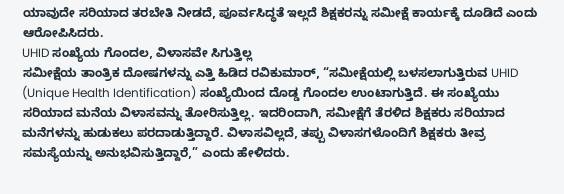ಯಾವುದೇ ಸರಿಯಾದ ತರಬೇತಿ ನೀಡದೆ, ಪೂರ್ವಸಿದ್ಧತೆ ಇಲ್ಲದೆ ಶಿಕ್ಷಕರನ್ನು ಸಮೀಕ್ಷೆ ಕಾರ್ಯಕ್ಕೆ ದೂಡಿದೆ ಎಂದು ಆರೋಪಿಸಿದರು.
UHID ಸಂಖ್ಯೆಯ ಗೊಂದಲ, ವಿಳಾಸವೇ ಸಿಗುತ್ತಿಲ್ಲ
ಸಮೀಕ್ಷೆಯ ತಾಂತ್ರಿಕ ದೋಷಗಳನ್ನು ಎತ್ತಿ ಹಿಡಿದ ರವಿಕುಮಾರ್, “ಸಮೀಕ್ಷೆಯಲ್ಲಿ ಬಳಸಲಾಗುತ್ತಿರುವ UHID (Unique Health Identification) ಸಂಖ್ಯೆಯಿಂದ ದೊಡ್ಡ ಗೊಂದಲ ಉಂಟಾಗುತ್ತಿದೆ. ಈ ಸಂಖ್ಯೆಯು ಸರಿಯಾದ ಮನೆಯ ವಿಳಾಸವನ್ನು ತೋರಿಸುತ್ತಿಲ್ಲ. ಇದರಿಂದಾಗಿ, ಸಮೀಕ್ಷೆಗೆ ತೆರಳಿದ ಶಿಕ್ಷಕರು ಸರಿಯಾದ ಮನೆಗಳನ್ನು ಹುಡುಕಲು ಪರದಾಡುತ್ತಿದ್ದಾರೆ. ವಿಳಾಸವಿಲ್ಲದೆ, ತಪ್ಪು ವಿಳಾಸಗಳೊಂದಿಗೆ ಶಿಕ್ಷಕರು ತೀವ್ರ ಸಮಸ್ಯೆಯನ್ನು ಅನುಭವಿಸುತ್ತಿದ್ದಾರೆ,” ಎಂದು ಹೇಳಿದರು.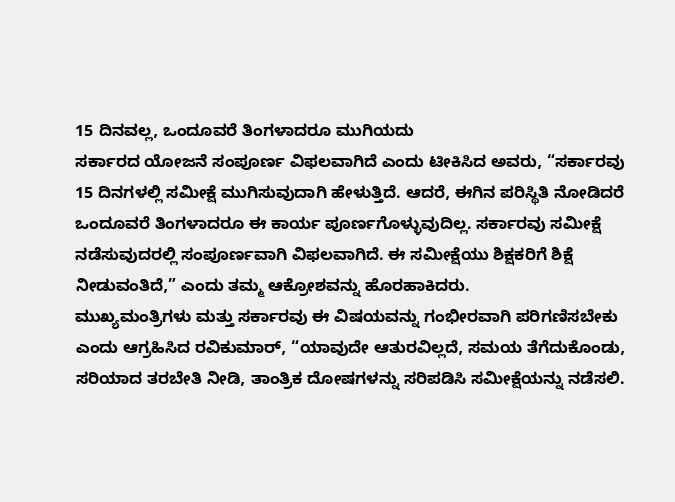15 ದಿನವಲ್ಲ, ಒಂದೂವರೆ ತಿಂಗಳಾದರೂ ಮುಗಿಯದು
ಸರ್ಕಾರದ ಯೋಜನೆ ಸಂಪೂರ್ಣ ವಿಫಲವಾಗಿದೆ ಎಂದು ಟೀಕಿಸಿದ ಅವರು, “ಸರ್ಕಾರವು 15 ದಿನಗಳಲ್ಲಿ ಸಮೀಕ್ಷೆ ಮುಗಿಸುವುದಾಗಿ ಹೇಳುತ್ತಿದೆ. ಆದರೆ, ಈಗಿನ ಪರಿಸ್ಥಿತಿ ನೋಡಿದರೆ ಒಂದೂವರೆ ತಿಂಗಳಾದರೂ ಈ ಕಾರ್ಯ ಪೂರ್ಣಗೊಳ್ಳುವುದಿಲ್ಲ. ಸರ್ಕಾರವು ಸಮೀಕ್ಷೆ ನಡೆಸುವುದರಲ್ಲಿ ಸಂಪೂರ್ಣವಾಗಿ ವಿಫಲವಾಗಿದೆ. ಈ ಸಮೀಕ್ಷೆಯು ಶಿಕ್ಷಕರಿಗೆ ಶಿಕ್ಷೆ ನೀಡುವಂತಿದೆ,” ಎಂದು ತಮ್ಮ ಆಕ್ರೋಶವನ್ನು ಹೊರಹಾಕಿದರು.
ಮುಖ್ಯಮಂತ್ರಿಗಳು ಮತ್ತು ಸರ್ಕಾರವು ಈ ವಿಷಯವನ್ನು ಗಂಭೀರವಾಗಿ ಪರಿಗಣಿಸಬೇಕು ಎಂದು ಆಗ್ರಹಿಸಿದ ರವಿಕುಮಾರ್, “ಯಾವುದೇ ಆತುರವಿಲ್ಲದೆ, ಸಮಯ ತೆಗೆದುಕೊಂಡು, ಸರಿಯಾದ ತರಬೇತಿ ನೀಡಿ, ತಾಂತ್ರಿಕ ದೋಷಗಳನ್ನು ಸರಿಪಡಿಸಿ ಸಮೀಕ್ಷೆಯನ್ನು ನಡೆಸಲಿ.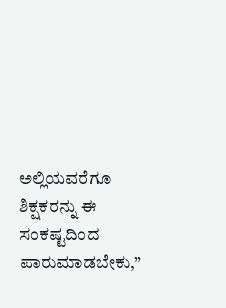ಅಲ್ಲಿಯವರೆಗೂ ಶಿಕ್ಷಕರನ್ನು ಈ ಸಂಕಷ್ಟದಿಂದ ಪಾರುಮಾಡಬೇಕು,”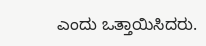ಎಂದು ಒತ್ತಾಯಿಸಿದರು.